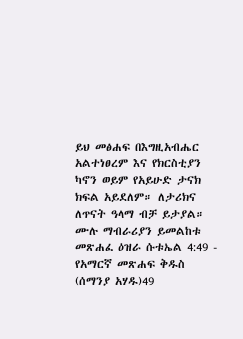ይህ መፅሐፍ በእግዚአብሔር አልተነፀረም እና የክርስቲያን ካኖን ወይም የአይሁድ ታናክ ክፍል አይደለም። ለታሪክና ለጥናት ዓላማ ብቻ ይታያል። ሙሉ ማብራሪያን ይመልከቱ መጽሐፈ ዕዝራ ሱቱኤል 4:49 - የአማርኛ መጽሐፍ ቅዱስ (ሰማንያ አሃዱ)49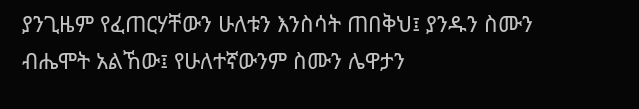ያንጊዜም የፈጠርሃቸውን ሁለቱን እንስሳት ጠበቅህ፤ ያንዱን ስሙን ብሔሞት አልኸው፤ የሁለተኛውንም ስሙን ሌዋታን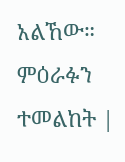አልኸው። ምዕራፉን ተመልከት |